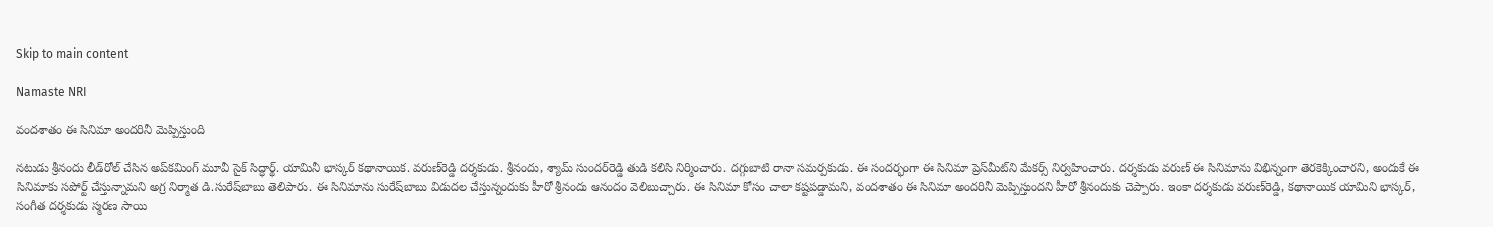Skip to main content

Namaste NRI

వందశాతం ఈ సినిమా అందరినీ మెప్పిస్తుంది

నటుడు శ్రీనందు లీడ్‌రోల్‌ చేసిన అప్‌కమింగ్‌ మూవీ సైక్‌ సిద్ధార్థ్‌. యామినీ భాస్కర్‌ కథానాయిక. వరుణ్‌రెడ్డి దర్శకుడు. శ్రీనందు, శ్యామ్‌ సుందర్‌రెడ్డి తుడి కలిసి నిర్మించారు. దగ్గుబాటి రానా సమర్పకుడు. ఈ సందర్భంగా ఈ సినిమా ప్రెస్‌మీట్‌ని మేకర్స్‌ నిర్వహించారు. దర్శకుడు వరుణ్‌ ఈ సినిమాను విభిన్నంగా తెరకెక్కించారని, అందుకే ఈ సినిమాకు సపోర్ట్‌ చేస్తున్నామని అగ్ర నిర్మాత డి.సురేష్‌బాబు తెలిపారు. ఈ సినిమాను సురేష్‌బాబు విడుదల చేస్తున్నందుకు హీరో శ్రీనందు ఆనందం వెలిబుచ్చారు. ఈ సినిమా కోసం చాలా కష్టపడ్డామని, వందశాతం ఈ సినిమా అందరినీ మెప్పిస్తుందని హీరో శ్రీనందుకు చెప్పారు. ఇంకా దర్శకుడు వరుణ్‌రెడ్డి, కథానాయిక యామిని భాస్కర్‌, సంగీత దర్శకుడు స్మరణ సాయి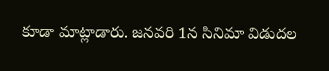కూడా మాట్లాడారు. జనవరి 1న సినిమా విడుదల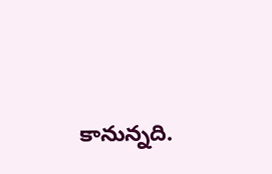కానున్నది.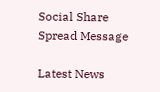Social Share Spread Message

Latest News